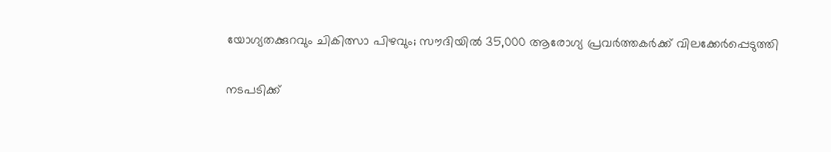യോഗ്യതക്കുറവും ചികിത്സാ പിഴവും; സൗദിയില്‍ 35,000 ആരോഗ്യ പ്രവര്‍ത്തകര്‍ക്ക് വിലക്കേര്‍പ്പെടുത്തി

നടപടിക്ക്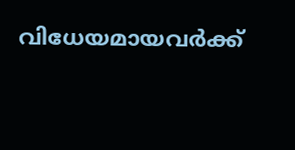വിധേയമായവര്‍ക്ക്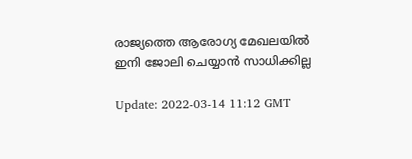രാജ്യത്തെ ആരോഗ്യ മേഖലയില്‍ ഇനി ജോലി ചെയ്യാന്‍ സാധിക്കില്ല

Update: 2022-03-14 11:12 GMT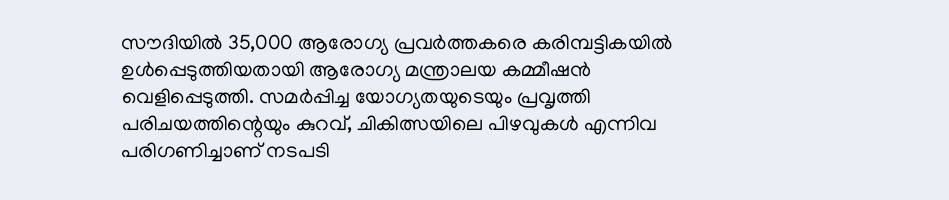സൗദിയില്‍ 35,000 ആരോഗ്യ പ്രവര്‍ത്തകരെ കരിമ്പട്ടികയില്‍ ഉള്‍പ്പെടുത്തിയതായി ആരോഗ്യ മന്ത്രാലയ കമ്മീഷന്‍ വെളിപ്പെടുത്തി. സമര്‍പ്പിച്ച യോഗ്യതയുടെയും പ്രവൃത്തി പരിചയത്തിന്റെയും കുറവ്, ചികിത്സയിലെ പിഴവുകള്‍ എന്നിവ പരിഗണിച്ചാണ് നടപടി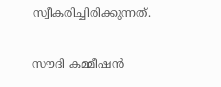സ്വീകരിച്ചിരിക്കുന്നത്.

സൗദി കമ്മീഷന്‍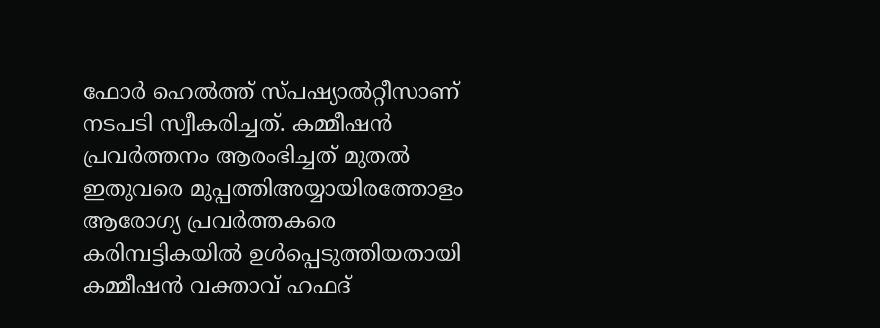ഫോര്‍ ഹെല്‍ത്ത് സ്പഷ്യാല്‍റ്റീസാണ് നടപടി സ്വീകരിച്ചത്. കമ്മീഷന്‍ പ്രവര്‍ത്തനം ആരംഭിച്ചത് മുതല്‍ ഇതുവരെ മുപ്പത്തിഅയ്യായിരത്തോളം ആരോഗ്യ പ്രവര്‍ത്തകരെ കരിമ്പട്ടികയില്‍ ഉള്‍പ്പെടുത്തിയതായി കമ്മീഷന്‍ വക്താവ് ഹഫദ്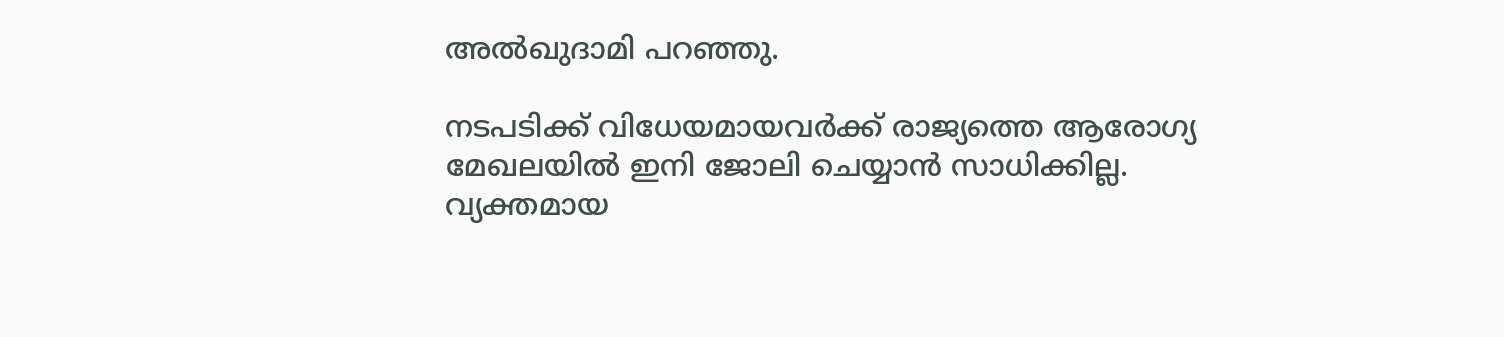അല്‍ഖുദാമി പറഞ്ഞു.

നടപടിക്ക് വിധേയമായവര്‍ക്ക് രാജ്യത്തെ ആരോഗ്യ മേഖലയില്‍ ഇനി ജോലി ചെയ്യാന്‍ സാധിക്കില്ല. വ്യക്തമായ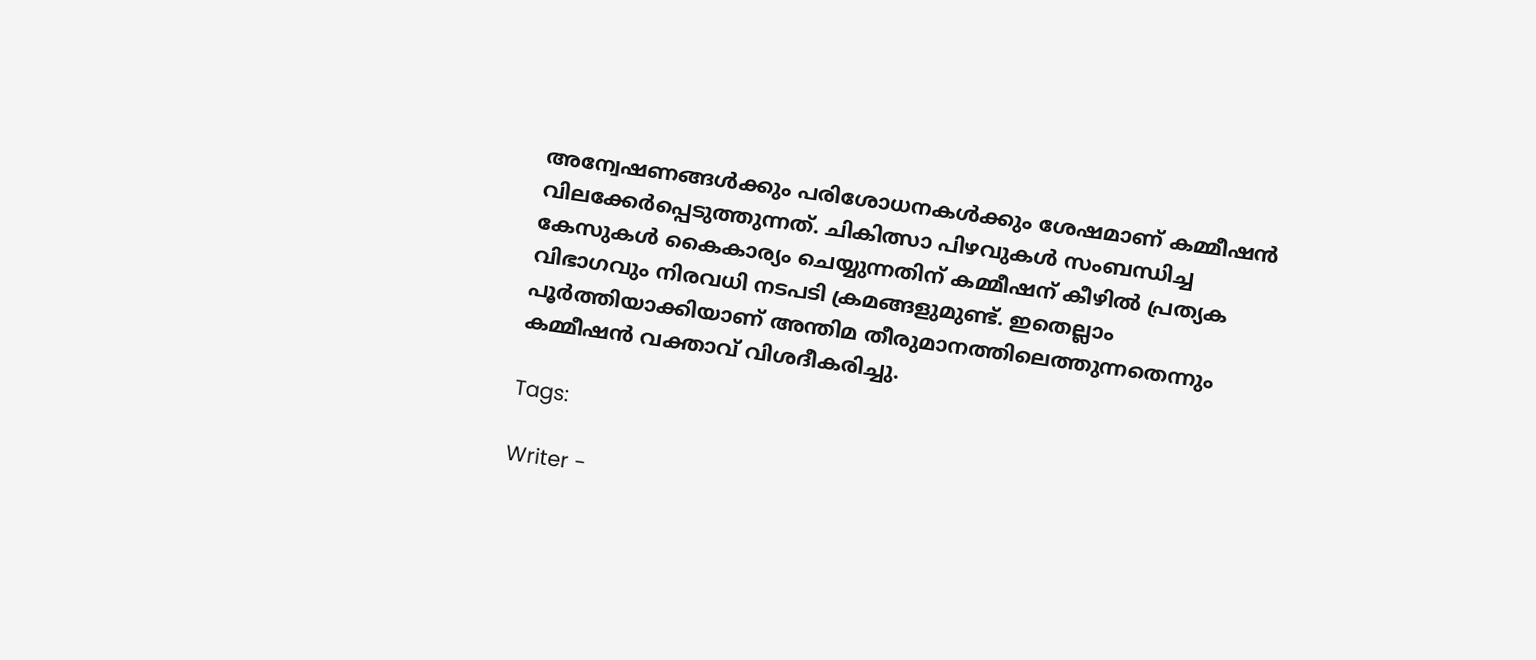അന്വേഷണങ്ങള്‍ക്കും പരിശോധനകള്‍ക്കും ശേഷമാണ് കമ്മീഷന്‍ വിലക്കേര്‍പ്പെടുത്തുന്നത്. ചികിത്സാ പിഴവുകള്‍ സംബന്ധിച്ച കേസുകള്‍ കൈകാര്യം ചെയ്യുന്നതിന് കമ്മീഷന് കീഴില്‍ പ്രത്യക വിഭാഗവും നിരവധി നടപടി ക്രമങ്ങളുമുണ്ട്. ഇതെല്ലാം പൂര്‍ത്തിയാക്കിയാണ് അന്തിമ തീരുമാനത്തിലെത്തുന്നതെന്നും കമ്മീഷന്‍ വക്താവ് വിശദീകരിച്ചു.

Tags:

Writer -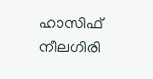ഹാസിഫ് നീലഗിരി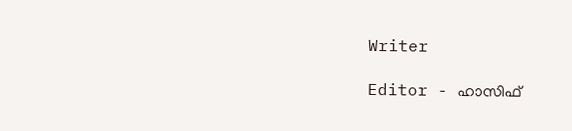Writer

Editor - ഹാസിഫ്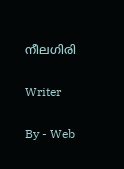നീലഗിരി

Writer

By - Web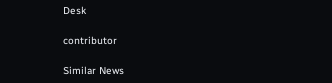Desk

contributor

Similar News